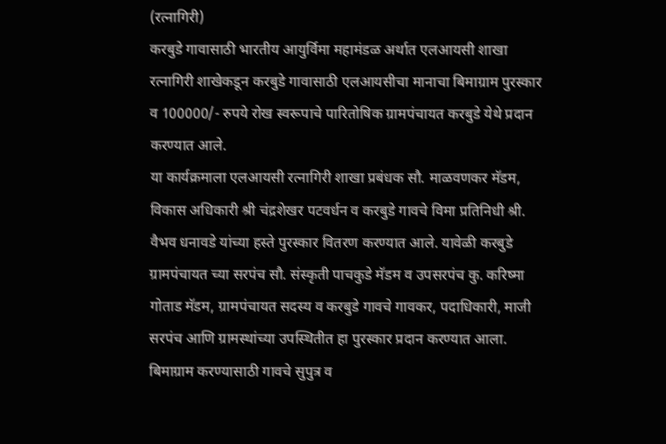(रत्नागिरी)
करबुडे गावासाठी भारतीय आयुर्विमा महामंडळ अर्थात एलआयसी शाखा रत्नागिरी शाखेकडून करबुडे गावासाठी एलआयसीचा मानाचा बिमाग्राम पुरस्कार व 100000/- रुपये रोख स्वरूपाचे पारितोषिक ग्रामपंचायत करबुडे येथे प्रदान करण्यात आले.
या कार्यक्रमाला एलआयसी रत्नागिरी शाखा प्रबंधक सौ. माळवणकर मॅडम, विकास अधिकारी श्री चंद्रशेखर पटवर्धन व करबुडे गावचे विमा प्रतिनिधी श्री. वैभव धनावडे यांच्या हस्ते पुरस्कार वितरण करण्यात आले. यावेळी करबुडे ग्रामपंचायत च्या सरपंच सौ. संस्कृती पाचकुडे मॅडम व उपसरपंच कु. करिष्मा गोताड मॅडम, ग्रामपंचायत सदस्य व करबुडे गावचे गावकर, पदाधिकारी, माजी सरपंच आणि ग्रामस्थांच्या उपस्थितीत हा पुरस्कार प्रदान करण्यात आला.
बिमाग्राम करण्यासाठी गावचे सुपुत्र व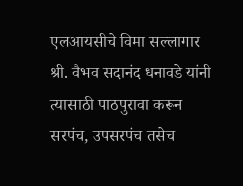एलआयसीचे विमा सल्लागार श्री. वैभव सदानंद धनावडे यांनी त्यासाठी पाठपुरावा करून सरपंच, उपसरपंच तसेच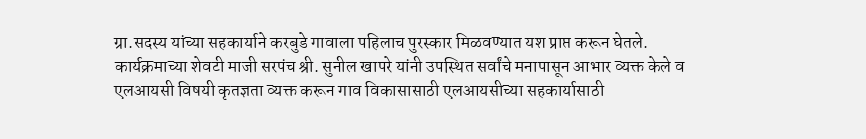ग्रा.सदस्य यांच्या सहकार्याने करबुडे गावाला पहिलाच पुरस्कार मिळवण्यात यश प्राप्त करून घेतले.
कार्यक्रमाच्या शेवटी माजी सरपंच श्री. सुनील खापरे यांनी उपस्थित सर्वांचे मनापासून आभार व्यक्त केले व एलआयसी विषयी कृतज्ञता व्यक्त करून गाव विकासासाठी एलआयसीच्या सहकार्यासाठी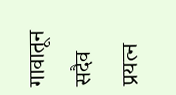गावातून सदैव प्रयत्न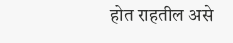होत राहतील असे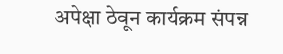अपेक्षा ठेवून कार्यक्रम संपन्न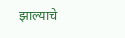झाल्याचे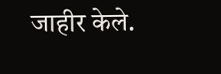जाहीर केले.